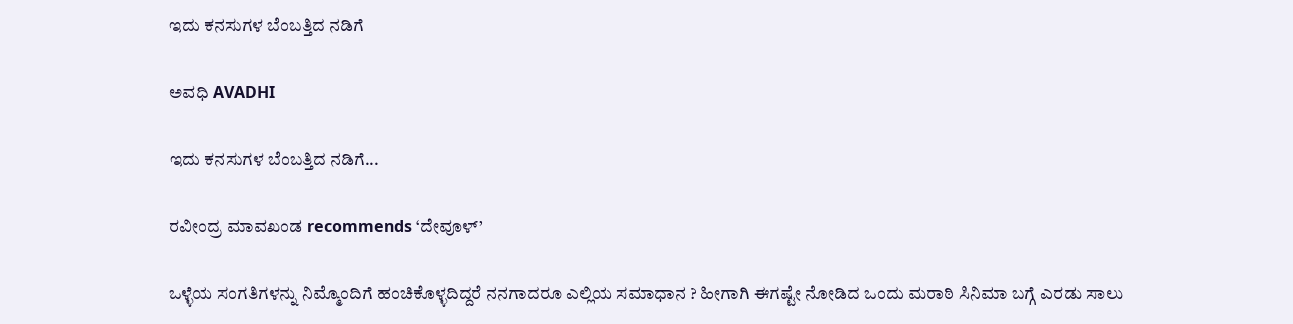ಇದು ಕನಸುಗಳ ಬೆಂಬತ್ತಿದ ನಡಿಗೆ‍

ಅವಧಿ AVADHI

ಇದು ಕನಸುಗಳ ಬೆಂಬತ್ತಿದ ನಡಿಗೆ...

ರವೀಂದ್ರ ಮಾವಖಂಡ recommends ‘ದೇವೂಳ್’

ಒಳ್ಳೆಯ ಸಂಗತಿಗಳನ್ನು ನಿಮ್ಮೊಂದಿಗೆ ಹಂಚಿಕೊಳ್ಳದಿದ್ದರೆ ನನಗಾದರೂ ಎಲ್ಲಿಯ ಸಮಾಧಾನ ? ಹೀಗಾಗಿ ಈಗಷ್ಟೇ ನೋಡಿದ ಒಂದು ಮರಾಠಿ ಸಿನಿಮಾ ಬಗ್ಗೆ ಎರಡು ಸಾಲು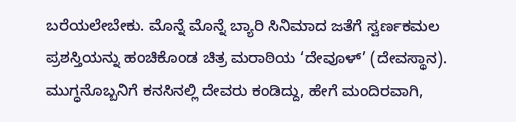ಬರೆಯಲೇಬೇಕು. ಮೊನ್ನೆ ಮೊನ್ನೆ ಬ್ಯಾರಿ ಸಿನಿಮಾದ ಜತೆಗೆ ಸ್ವರ್ಣಕಮಲ ಪ್ರಶಸ್ತಿಯನ್ನು ಹಂಚಿಕೊಂಡ ಚಿತ್ರ ಮರಾಠಿಯ ‘ದೇವೂಳ್’ (ದೇವಸ್ಥಾನ). ಮುಗ್ಧನೊಬ್ಬನಿಗೆ ಕನಸಿನಲ್ಲಿ ದೇವರು ಕಂಡಿದ್ದು, ಹೇಗೆ ಮಂದಿರವಾಗಿ,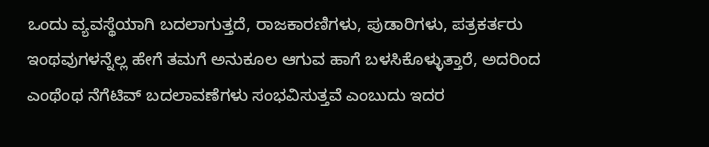ಒಂದು ವ್ಯವಸ್ಥೆಯಾಗಿ ಬದಲಾಗುತ್ತದೆ, ರಾಜಕಾರಣಿಗಳು, ಪುಡಾರಿಗಳು, ಪತ್ರಕರ್ತರು ಇಂಥವುಗಳನ್ನೆಲ್ಲ ಹೇಗೆ ತಮಗೆ ಅನುಕೂಲ ಆಗುವ ಹಾಗೆ ಬಳಸಿಕೊಳ್ಳುತ್ತಾರೆ, ಅದರಿಂದ ಎಂಥೆಂಥ ನೆಗೆಟಿವ್ ಬದಲಾವಣೆಗಳು ಸಂಭವಿಸುತ್ತವೆ ಎಂಬುದು ಇದರ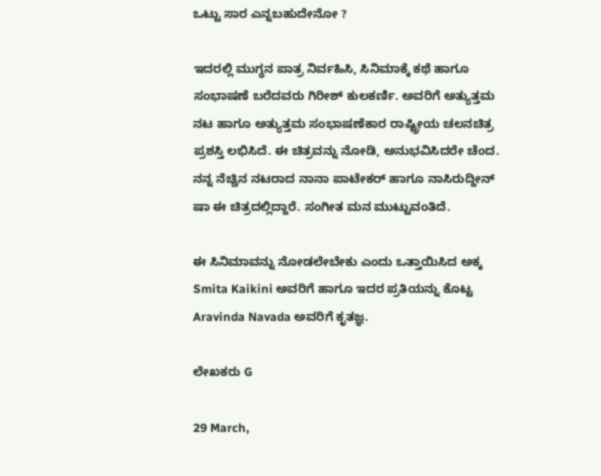ಒಟ್ಟು ಸಾರ ಎನ್ನಬಹುದೇನೋ ?

ಇದರಲ್ಲಿ ಮುಗ್ಧನ ಪಾತ್ರ ನಿರ್ವಹಿಸಿ, ಸಿನಿಮಾಕ್ಕೆ ಕಥೆ ಹಾಗೂ ಸಂಭಾಷಣೆ ಬರೆದವರು ಗಿರೀಶ್ ಕುಲಕರ್ಣಿ. ಅವರಿಗೆ ಅತ್ಯುತ್ತಮ ನಟ ಹಾಗೂ ಅತ್ಯುತ್ತಮ ಸಂಭಾಷಣೆಕಾರ ರಾಷ್ಟ್ರೀಯ ಚಲನಚಿತ್ರ ಪ್ರಶಸ್ತಿ ಲಭಿಸಿದೆ. ಈ ಚಿತ್ರವನ್ನು ನೋಡಿ, ಅನುಭವಿಸಿದರೇ ಚೆಂದ. ನನ್ನ ನೆಚ್ಚಿನ ನಟರಾದ ನಾನಾ ಪಾಟೇಕರ್ ಹಾಗೂ ನಾಸಿರುದ್ದೀನ್ ಷಾ ಈ ಚಿತ್ರದಲ್ಲಿದ್ದಾರೆ. ಸಂಗೀತ ಮನ ಮುಟ್ಟುವಂತಿದೆ.

ಈ ಸಿನಿಮಾವನ್ನು ನೋಡಲೇಬೇಕು ಎಂದು ಒತ್ತಾಯಿಸಿದ ಅಕ್ಕ Smita Kaikini ಅವರಿಗೆ ಹಾಗೂ ಇದರ ಪ್ರತಿಯನ್ನು ಕೊಟ್ಟ Aravinda Navada ಅವರಿಗೆ ಕೃತಜ್ಞ.

ಲೇಖಕರು G

29 March,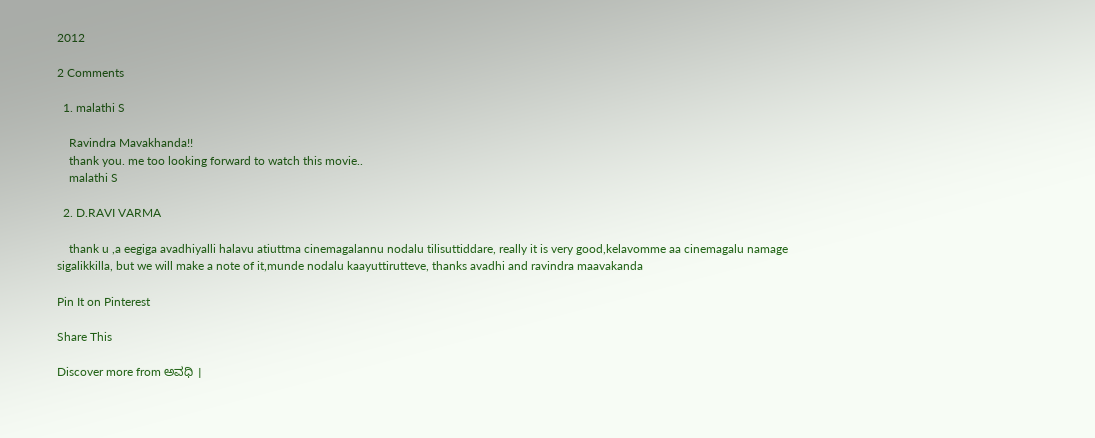2012

2 Comments

  1. malathi S

    Ravindra Mavakhanda!!
    thank you. me too looking forward to watch this movie..
    malathi S

  2. D.RAVI VARMA

    thank u ,a eegiga avadhiyalli halavu atiuttma cinemagalannu nodalu tilisuttiddare, really it is very good,kelavomme aa cinemagalu namage sigalikkilla, but we will make a note of it,munde nodalu kaayuttirutteve, thanks avadhi and ravindra maavakanda

Pin It on Pinterest

Share This

Discover more from ಅವಧಿ ।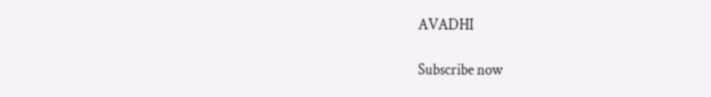AVADHI

Subscribe now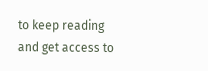to keep reading and get access to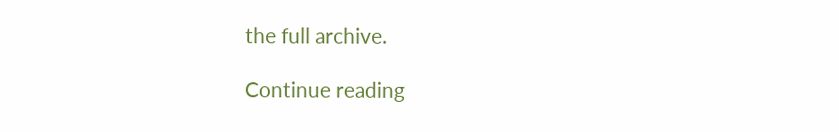the full archive.

Continue reading